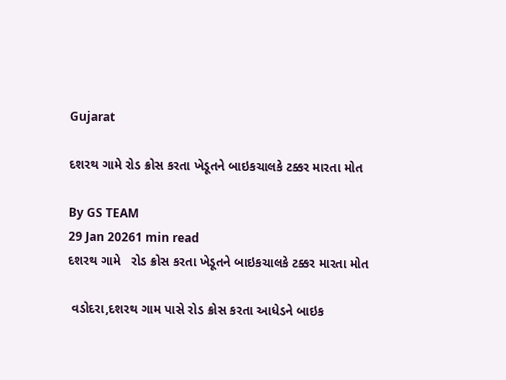Gujarat

દશરથ ગામે રોડ ક્રોસ કરતા ખેડૂતને બાઇકચાલકે ટક્કર મારતા મોત

By GS TEAM
29 Jan 20261 min read
દશરથ ગામે   રોડ ક્રોસ કરતા ખેડૂતને બાઇકચાલકે ટક્કર મારતા મોત

 વડોદરા,દશરથ ગામ પાસે રોડ ક્રોસ કરતા આધેડને બાઇક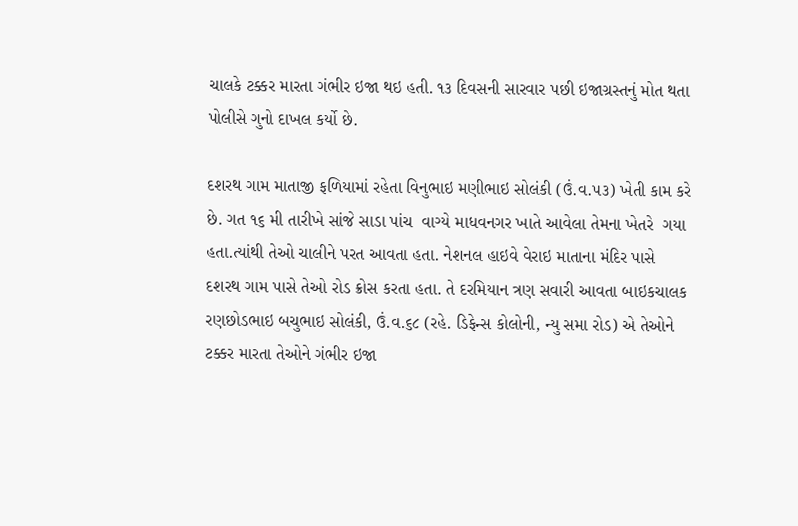ચાલકે ટક્કર મારતા ગંભીર ઇજા થઇ હતી. ૧૩ દિવસની સારવાર પછી ઇજાગ્રસ્તનું મોત થતા પોલીસે ગુનો દાખલ કર્યો છે.

દશરથ ગામ માતાજી ફળિયામાં રહેતા વિનુભાઇ મણીભાઇ સોલંકી (ઉં.વ.૫૩) ખેતી કામ કરે છે. ગત ૧૬ મી તારીખે સાંજે સાડા પાંચ  વાગ્યે માધવનગર ખાતે આવેલા તેમના ખેતરે  ગયા હતા.ત્યાંથી તેઓ ચાલીને પરત આવતા હતા. નેશનલ હાઇવે વેરાઇ માતાના મંદિર પાસે દશરથ ગામ પાસે તેઓ રોડ ક્રોસ કરતા હતા. તે દરમિયાન ત્રણ સવારી આવતા બાઇકચાલક રણછોડભાઇ બચુભાઇ સોલંકી, ઉં.વ.૬૮ (રહે. ડિફેન્સ કોલોની, ન્યુ સમા રોડ) એ તેઓને ટક્કર મારતા તેઓને ગંભીર ઇજા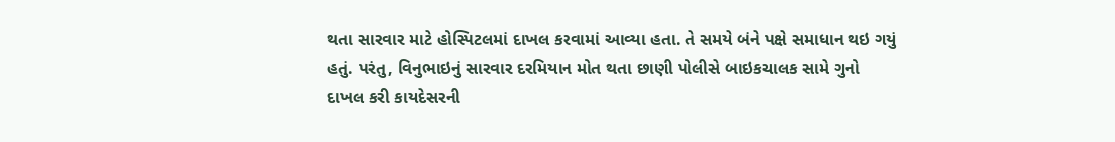થતા સારવાર માટે હોસ્પિટલમાં દાખલ કરવામાં આવ્યા હતા. તે સમયે બંને પક્ષે સમાધાન થઇ ગયું હતું. પરંતુ, વિનુભાઇનું સારવાર દરમિયાન મોત થતા છાણી પોલીસે બાઇકચાલક સામે ગુનો દાખલ કરી કાયદેસરની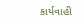કાર્યવાહી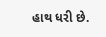હાથ ધરી છે.